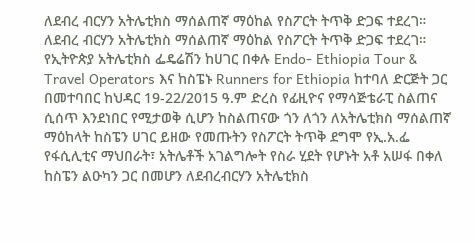ለደብረ ብርሃን አትሌቲክስ ማሰልጠኛ ማዕከል የስፖርት ትጥቅ ድጋፍ ተደረገ።
ለደብረ ብርሃን አትሌቲክስ ማሰልጠኛ ማዕከል የስፖርት ትጥቅ ድጋፍ ተደረገ።
የኢትዮጵያ አትሌቲክስ ፌዴሬሽን ከሀገር በቀሉ Endo- Ethiopia Tour & Travel Operators እና ከስፔኑ Runners for Ethiopia ከተባለ ድርጅት ጋር በመተባበር ከህዳር 19-22/2015 ዓ.ም ድረስ የፊዚዮና የማሳጅቴራፒ ስልጠና ሲሰጥ እንደነበር የሚታወቅ ሲሆን ከስልጠናው ጎን ለጎን ለአትሌቲክስ ማሰልጠኛ ማዕከላት ከስፔን ሀገር ይዘው የመጡትን የስፖርት ትጥቅ ደግሞ የኢ.አ.ፌ የፋሲሊቲና ማህበራት፣ አትሌቶች አገልግሎት የስራ ሂደት የሆኑት አቶ አሠፋ በቀለ ከስፔን ልዑካን ጋር በመሆን ለደብረብርሃን አትሌቲክስ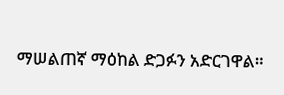ማሠልጠኛ ማዕከል ድጋፉን አድርገዋል።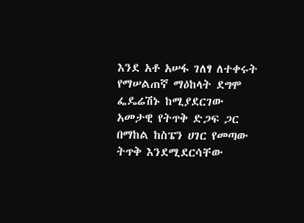እንደ አቶ አሠፋ ገለፃ ለተቀሩት የማሠልጠኛ ማዕከላት ደግሞ ፌዴሬሽኑ ከሚያደርገው አመታዊ የትጥቅ ድጋፍ ጋር በማከል ከስፔን ሀገር የመጣው ትጥቅ እንደሚደርሳቸው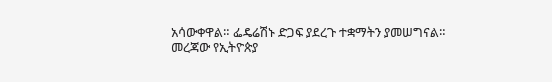አሳውቀዋል። ፌዴሬሽኑ ድጋፍ ያደረጉ ተቋማትን ያመሠግናል።
መረጃው የኢትዮጵያ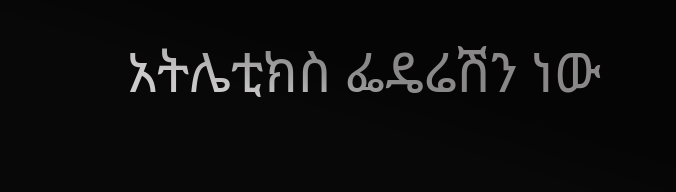አትሌቲክስ ፌዴሬሽን ነው